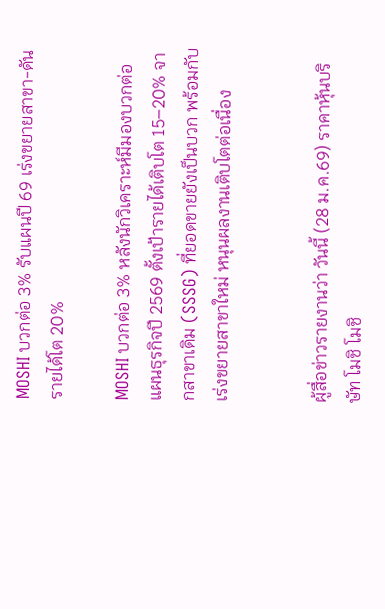MOSHI บวกต่อ 3% รับแผนปี 69 เร่งขยายสาขา-ดันรายได้โต 20%

MOSHI บวกต่อ 3% หลังนักวิเคราะห์มีมองบวกต่อแผนธุรกิจปี 2569 ตั้งเป้ารายได้เติบโต 15–20% จากสาขาเดิม (SSSG) ที่ยอดขายยังเป็นบวก พร้อมกับเร่งขยายสาขาใหม่ หนุนผลงานเติบโตต่อเนื่อง


ผู้สื่อข่าวรายงานว่า วันนี้ (28 ม.ค.69) ราคาหุ้นบริษัท โมชิ โมชิ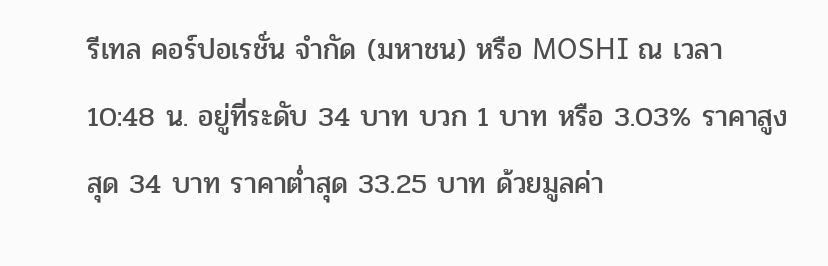รีเทล คอร์ปอเรชั่น จำกัด (มหาชน) หรือ MOSHI ณ เวลา 10:48 น. อยู่ที่ระดับ 34 บาท บวก 1 บาท หรือ 3.03% ราคาสูงสุด 34 บาท ราคาต่ำสุด 33.25 บาท ด้วยมูลค่า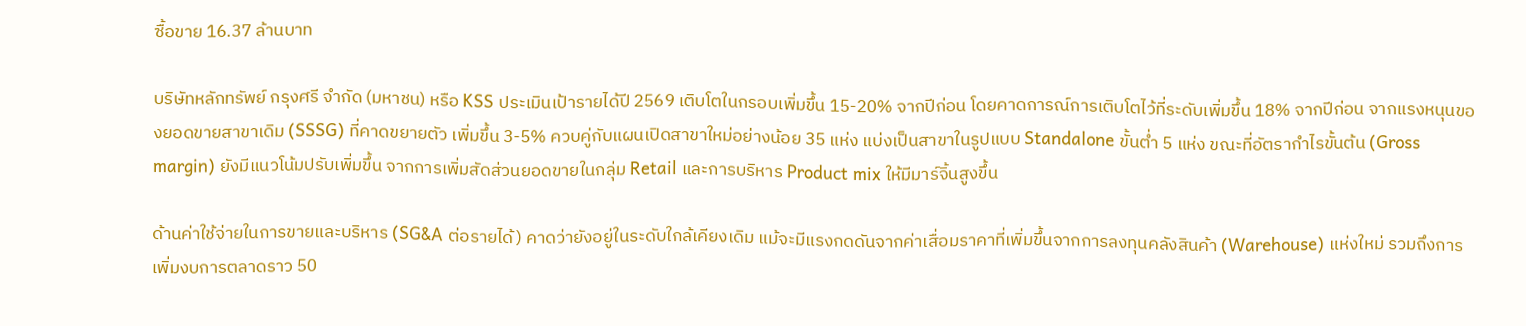ซื้อขาย 16.37 ล้านบาท

บริษัทหลักทรัพย์ กรุงศรี จำกัด (มหาชน) หรือ KSS ประเมินเป้ารายได้ปี 2569 เติบโตในกรอบเพิ่มขึ้น 15-20% จากปีก่อน โดยคาดการณ์การเติบโตไว้ที่ระดับเพิ่มขึ้น 18% จากปีก่อน จากแรงหนุนของยอดขายสาขาเดิม (SSSG) ที่คาดขยายตัว เพิ่มขึ้น 3-5% ควบคู่กับแผนเปิดสาขาใหม่อย่างน้อย 35 แห่ง แบ่งเป็นสาขาในรูปแบบ Standalone ขั้นต่ำ 5 แห่ง ขณะที่อัตรากำไรขั้นต้น (Gross margin) ยังมีแนวโน้มปรับเพิ่มขึ้น จากการเพิ่มสัดส่วนยอดขายในกลุ่ม Retail และการบริหาร Product mix ให้มีมาร์จิ้นสูงขึ้น

ด้านค่าใช้จ่ายในการขายและบริหาร (SG&A ต่อรายได้) คาดว่ายังอยู่ในระดับใกล้เคียงเดิม แม้จะมีแรงกดดันจากค่าเสื่อมราคาที่เพิ่มขึ้นจากการลงทุนคลังสินค้า (Warehouse) แห่งใหม่ รวมถึงการเพิ่มงบการตลาดราว 50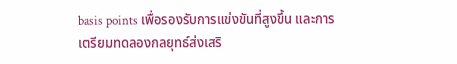basis points เพื่อรองรับการแข่งขันที่สูงขึ้น และการเตรียมทดลองกลยุทธ์ส่งเสริ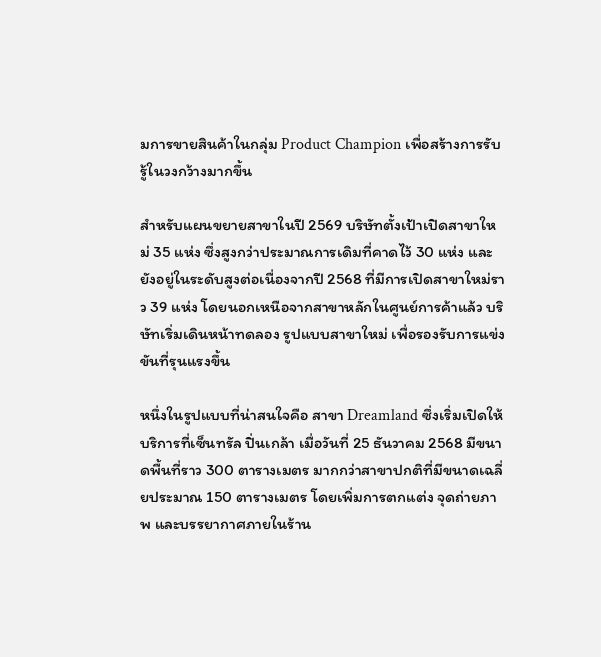มการขายสินค้าในกลุ่ม Product Champion เพื่อสร้างการรับรู้ในวงกว้างมากขึ้น

สำหรับแผนขยายสาขาในปี 2569 บริษัทตั้งเป้าเปิดสาขาใหม่ 35 แห่ง ซึ่งสูงกว่าประมาณการเดิมที่คาดไว้ 30 แห่ง และยังอยู่ในระดับสูงต่อเนื่องจากปี 2568 ที่มีการเปิดสาขาใหม่ราว 39 แห่ง โดยนอกเหนือจากสาขาหลักในศูนย์การค้าแล้ว บริษัทเริ่มเดินหน้าทดลอง รูปแบบสาขาใหม่ เพื่อรองรับการแข่งขันที่รุนแรงขึ้น

หนึ่งในรูปแบบที่น่าสนใจคือ สาขา Dreamland ซึ่งเริ่มเปิดให้บริการที่เซ็นทรัล ปิ่นเกล้า เมื่อวันที่ 25 ธันวาคม 2568 มีขนาดพื้นที่ราว 300 ตารางเมตร มากกว่าสาขาปกติที่มีขนาดเฉลี่ยประมาณ 150 ตารางเมตร โดยเพิ่มการตกแต่ง จุดถ่ายภาพ และบรรยากาศภายในร้าน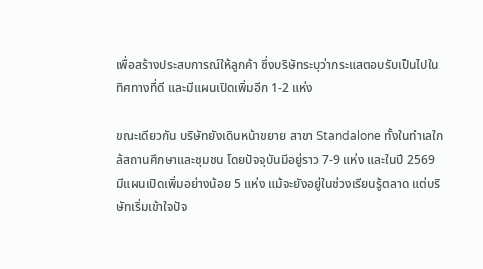เพื่อสร้างประสบการณ์ให้ลูกค้า ซึ่งบริษัทระบุว่ากระแสตอบรับเป็นไปในทิศทางที่ดี และมีแผนเปิดเพิ่มอีก 1-2 แห่ง

ขณะเดียวกัน บริษัทยังเดินหน้าขยาย สาขา Standalone ทั้งในทำเลใกล้สถานศึกษาและชุมชน โดยปัจจุบันมีอยู่ราว 7-9 แห่ง และในปี 2569 มีแผนเปิดเพิ่มอย่างน้อย 5 แห่ง แม้จะยังอยู่ในช่วงเรียนรู้ตลาด แต่บริษัทเริ่มเข้าใจปัจ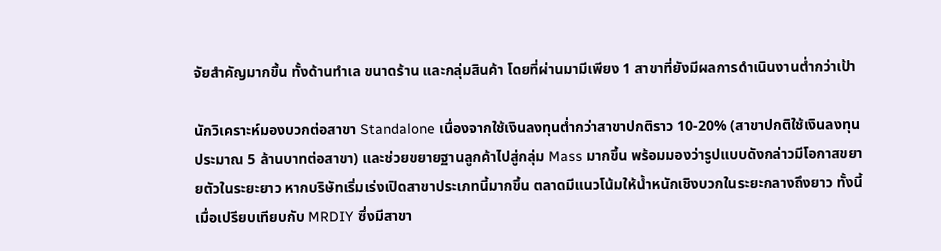จัยสำคัญมากขึ้น ทั้งด้านทำเล ขนาดร้าน และกลุ่มสินค้า โดยที่ผ่านมามีเพียง 1 สาขาที่ยังมีผลการดำเนินงานต่ำกว่าเป้า

นักวิเคราะห์มองบวกต่อสาขา Standalone เนื่องจากใช้เงินลงทุนต่ำกว่าสาขาปกติราว 10-20% (สาขาปกติใช้เงินลงทุนประมาณ 5 ล้านบาทต่อสาขา) และช่วยขยายฐานลูกค้าไปสู่กลุ่ม Mass มากขึ้น พร้อมมองว่ารูปแบบดังกล่าวมีโอกาสขยายตัวในระยะยาว หากบริษัทเริ่มเร่งเปิดสาขาประเภทนี้มากขึ้น ตลาดมีแนวโน้มให้น้ำหนักเชิงบวกในระยะกลางถึงยาว ทั้งนี้ เมื่อเปรียบเทียบกับ MRDIY ซึ่งมีสาขา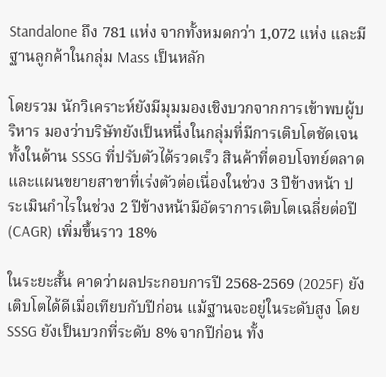Standalone ถึง 781 แห่ง จากทั้งหมดกว่า 1,072 แห่ง และมีฐานลูกค้าในกลุ่ม Mass เป็นหลัก

โดยรวม นักวิเคราะห์ยังมีมุมมองเชิงบวกจากการเข้าพบผู้บริหาร มองว่าบริษัทยังเป็นหนึ่งในกลุ่มที่มีการเติบโตชัดเจน ทั้งในด้าน SSSG ที่ปรับตัวได้รวดเร็ว สินค้าที่ตอบโจทย์ตลาด และแผนขยายสาขาที่เร่งตัวต่อเนื่องในช่วง 3 ปีข้างหน้า ประเมินกำไรในช่วง 2 ปีข้างหน้ามีอัตราการเติบโตเฉลี่ยต่อปี (CAGR) เพิ่มขึ้นราว 18%

ในระยะสั้น คาดว่าผลประกอบการปี 2568-2569 (2025F) ยังเติบโตได้ดีเมื่อเทียบกับปีก่อน แม้ฐานจะอยู่ในระดับสูง โดย SSSG ยังเป็นบวกที่ระดับ 8% จากปีก่อน ทั้ง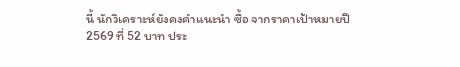นี้ นักวิเคราะห์ยังคงคำแนะนำ ซื้อ จากราคาเป้าหมายปี 2569 ที่ 52 บาท ประ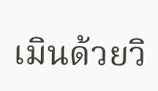เมินด้วยวิ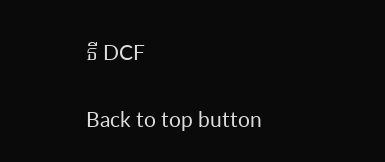ธี DCF

Back to top button